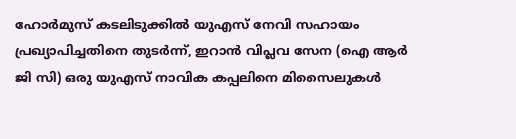ഹോർമുസ് കടലിടുക്കിൽ യുഎസ് നേവി സഹായം പ്രഖ്യാപിച്ചതിനെ തുടർന്ന്, ഇറാൻ വിപ്ലവ സേന (ഐ ആർ ജി സി) ഒരു യുഎസ് നാവിക കപ്പലിനെ മിസൈലുകൾ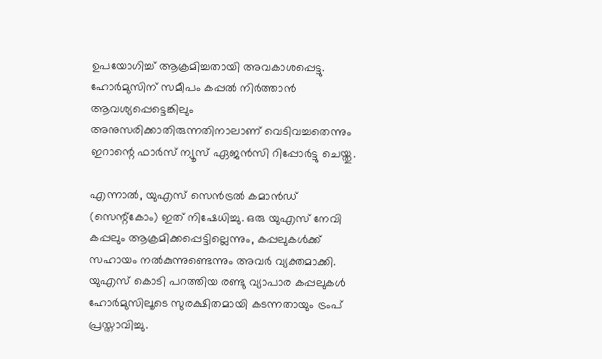ഉപയോഗിച്ച് ആക്രമിച്ചതായി അവകാശപ്പെട്ടു. ഹോർമുസിന് സമീപം കപ്പൽ നിർത്താൻ ആവശ്യപ്പെട്ടെങ്കിലും അനുസരിക്കാതിരുന്നതിനാലാണ് വെടിവച്ചതെന്നും ഇറാന്റെ ഫാർസ് ന്യൂസ് ഏജൻസി റിപ്പോർട്ടു ചെയ്തു.

എന്നാൽ, യുഎസ് സെൻട്രൽ കമാൻഡ് (സെന്റ്കോം) ഇത് നിഷേധിച്ചു. ഒരു യുഎസ് നേവി കപ്പലും ആക്രമിക്കപ്പെട്ടില്ലെന്നും, കപ്പലുകൾക്ക് സഹായം നൽകുന്നുണ്ടെന്നും അവർ വ്യക്തമാക്കി. യുഎസ് കൊടി പറത്തിയ രണ്ടു വ്യാപാര കപ്പലുകൾ ഹോർമുസിലൂടെ സുരക്ഷിതമായി കടന്നതായും ട്രംപ് പ്രസ്താവിച്ചു.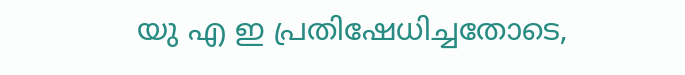യു എ ഇ പ്രതിഷേധിച്ചതോടെ,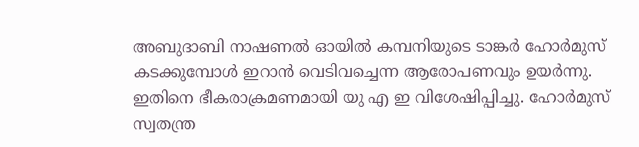അബുദാബി നാഷണൽ ഓയിൽ കമ്പനിയുടെ ടാങ്കർ ഹോർമുസ് കടക്കുമ്പോൾ ഇറാൻ വെടിവച്ചെന്ന ആരോപണവും ഉയർന്നു. ഇതിനെ ഭീകരാക്രമണമായി യു എ ഇ വിശേഷിപ്പിച്ചു. ഹോർമുസ് സ്വതന്ത്ര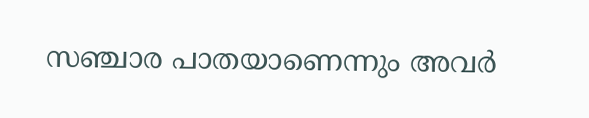സഞ്ചാര പാതയാണെന്നും അവർ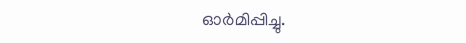ഓർമിപ്പിച്ചു.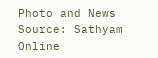Photo and News Source: Sathyam Online